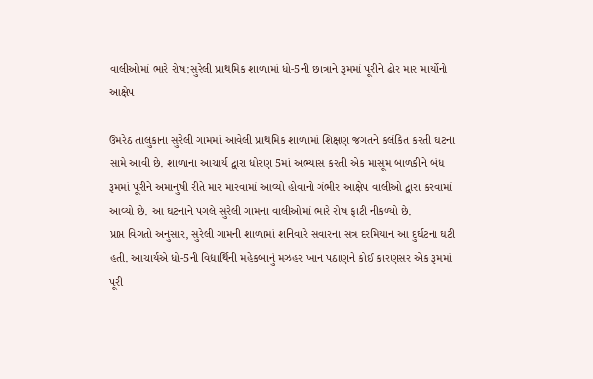વાલીઓમાં ભારે રોષ:સુરેલી પ્રાથમિક શાળામાં ધો-5ની છાત્રાને રૂમમાં પૂરીને ઢોર માર માર્યોનો આક્ષેપ

ઉમરેઠ તાલુકાના સુરેલી ગામમાં આવેલી પ્રાથમિક શાળામાં શિક્ષણ જગતને કલંકિત કરતી ઘટના સામે આવી છે. શાળાના આચાર્ય દ્વારા ધોરણ 5માં અભ્યાસ કરતી એક માસૂમ બાળકીને બંધ રૂમમાં પૂરીને અમાનુષી રીતે માર મારવામાં આવ્યો હોવાનો ગંભીર આક્ષેપ વાલીઓ દ્વારા કરવામાં આવ્યો છે. આ ઘટનાને પગલે સુરેલી ગામના વાલીઓમાં ભારે રોષ ફાટી નીકળ્યો છે.
પ્રાપ્ત વિગતો અનુસાર, સુરેલી ગામની શાળામાં શનિવારે સવારના સત્ર દરમિયાન આ દુર્ઘટના ઘટી હતી. આચાર્યએ ધો-5ની વિદ્યાર્થિની મહેકબાનું મઝહર ખાન પઠાણને કોઈ કારણસર એક રૂમમાં પૂરી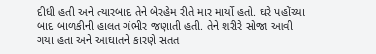દીધી હતી અને ત્યારબાદ તેને બેરહેમ રીતે માર માર્યો હતો. ઘરે પહોંચ્યા બાદ બાળકીની હાલત ગંભીર જણાતી હતી. તેને શરીરે સોજા આવી ગયા હતા અને આઘાતને કારણે સતત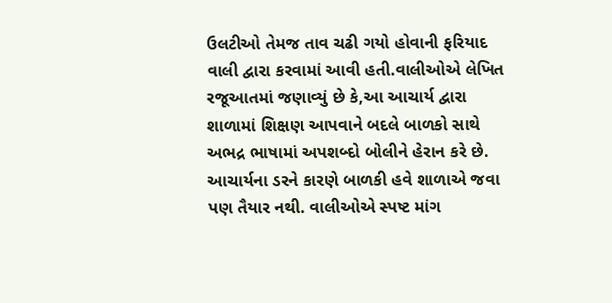ઉલટીઓ તેમજ તાવ ચઢી ગયો હોવાની ફરિયાદ વાલી દ્વારા કરવામાં આવી હતી.વાલીઓએ લેખિત રજૂઆતમાં જણાવ્યું છે કે,આ આચાર્ય દ્વારા શાળામાં શિક્ષણ આપવાને બદલે બાળકો સાથે અભદ્ર ભાષામાં અપશબ્દો બોલીને હેરાન કરે છે.
આચાર્યના ડરને કારણે બાળકી હવે શાળાએ જવા પણ તૈયાર નથી. વાલીઓએ સ્પષ્ટ માંગ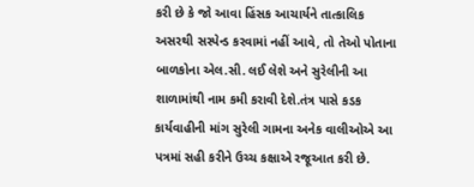કરી છે કે જો આવા હિંસક આચાર્યને તાત્કાલિક અસરથી સસ્પેન્ડ કરવામાં નહીં આવે, તો તેઓ પોતાના બાળકોના એલ.સી. લઈ લેશે અને સુરેલીની આ શાળામાંથી નામ કમી કરાવી દેશે.તંત્ર પાસે કડક કાર્યવાહીની માંગ સુરેલી ગામના અનેક વાલીઓએ આ પત્રમાં સહી કરીને ઉચ્ચ કક્ષાએ રજૂઆત કરી છે.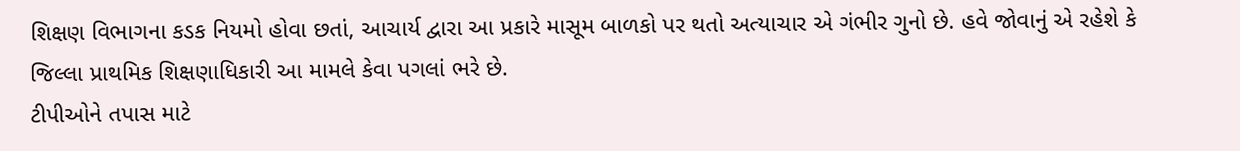શિક્ષણ વિભાગના કડક નિયમો હોવા છતાં, આચાર્ય દ્વારા આ પ્રકારે માસૂમ બાળકો પર થતો અત્યાચાર એ ગંભીર ગુનો છે. હવે જોવાનું એ રહેશે કે જિલ્લા પ્રાથમિક શિક્ષણાધિકારી આ મામલે કેવા પગલાં ભરે છે.
ટીપીઓને તપાસ માટે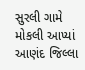સુરલી ગામે મોકલી આપ્યાં આણંદ જિલ્લા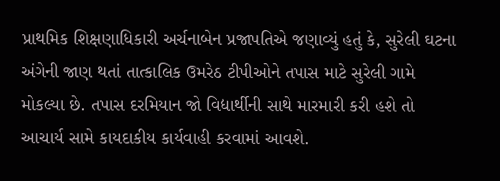પ્રાથમિક શિક્ષણાધિકારી અર્ચનાબેન પ્રજાપતિએ જણાવ્યું હતું કે, સુરેલી ઘટના અંગેની જાણ થતાં તાત્કાલિક ઉમરેઠ ટીપીઓને તપાસ માટે સુરેલી ગામે મોકલ્યા છે. તપાસ દરમિયાન જો વિદ્યાર્થીની સાથે મારમારી કરી હશે તો આચાર્ય સામે કાયદાકીય કાર્યવાહી કરવામાં આવશે.